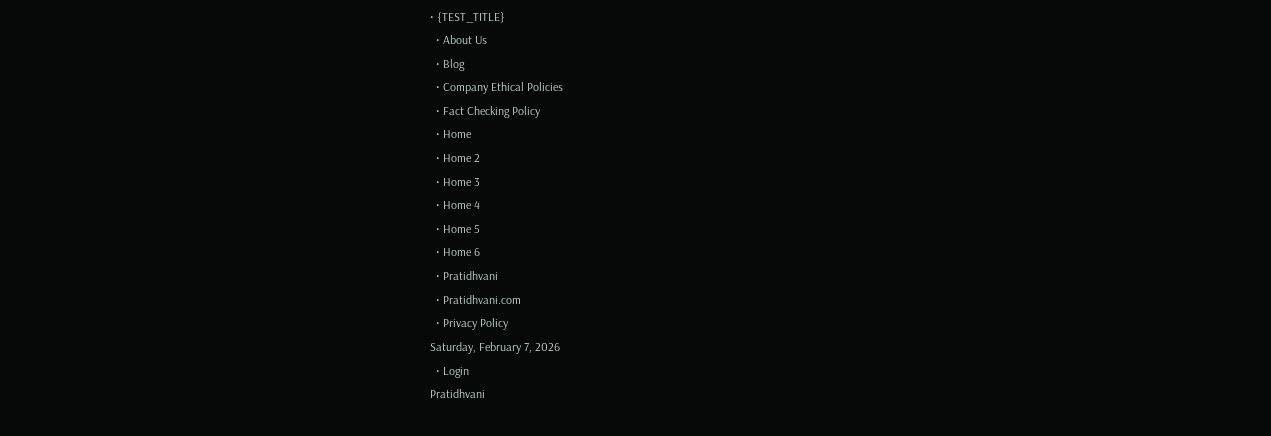• {TEST_TITLE}
  • About Us
  • Blog
  • Company Ethical Policies
  • Fact Checking Policy
  • Home
  • Home 2
  • Home 3
  • Home 4
  • Home 5
  • Home 6
  • Pratidhvani
  • Pratidhvani.com
  • Privacy Policy
Saturday, February 7, 2026
  • Login
Pratidhvani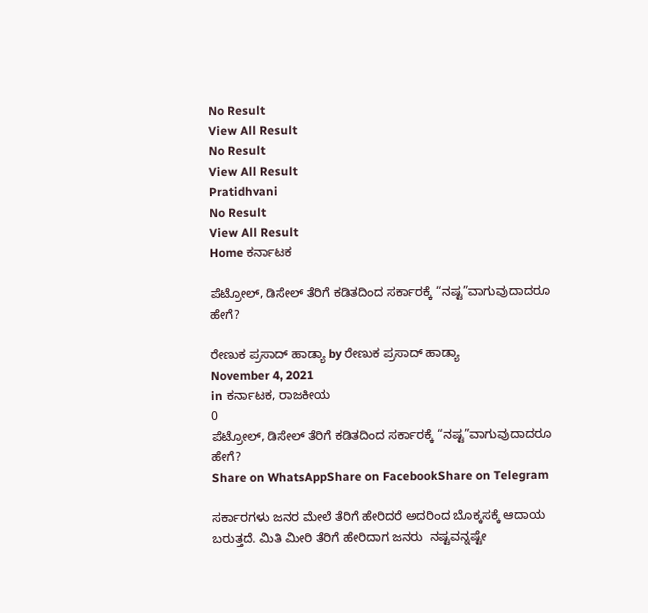No Result
View All Result
No Result
View All Result
Pratidhvani
No Result
View All Result
Home ಕರ್ನಾಟಕ

ಪೆಟ್ರೋಲ್, ಡಿಸೇಲ್ ತೆರಿಗೆ ಕಡಿತದಿಂದ ಸರ್ಕಾರಕ್ಕೆ “ನಷ್ಟ”ವಾಗುವುದಾದರೂ ಹೇಗೆ?

ರೇಣುಕ ಪ್ರಸಾದ್‌ ಹಾಡ್ಯಾ by ರೇಣುಕ ಪ್ರಸಾದ್‌ ಹಾಡ್ಯಾ
November 4, 2021
in ಕರ್ನಾಟಕ, ರಾಜಕೀಯ
0
ಪೆಟ್ರೋಲ್, ಡಿಸೇಲ್ ತೆರಿಗೆ ಕಡಿತದಿಂದ ಸರ್ಕಾರಕ್ಕೆ “ನಷ್ಟ”ವಾಗುವುದಾದರೂ ಹೇಗೆ?
Share on WhatsAppShare on FacebookShare on Telegram

ಸರ್ಕಾರಗಳು ಜನರ ಮೇಲೆ ತೆರಿಗೆ ಹೇರಿದರೆ ಅದರಿಂದ ಬೊಕ್ಕಸಕ್ಕೆ ಆದಾಯ ಬರುತ್ತದೆ. ಮಿತಿ ಮೀರಿ ತೆರಿಗೆ ಹೇರಿದಾಗ ಜನರು  ನಷ್ಟವನ್ನಷ್ಟೇ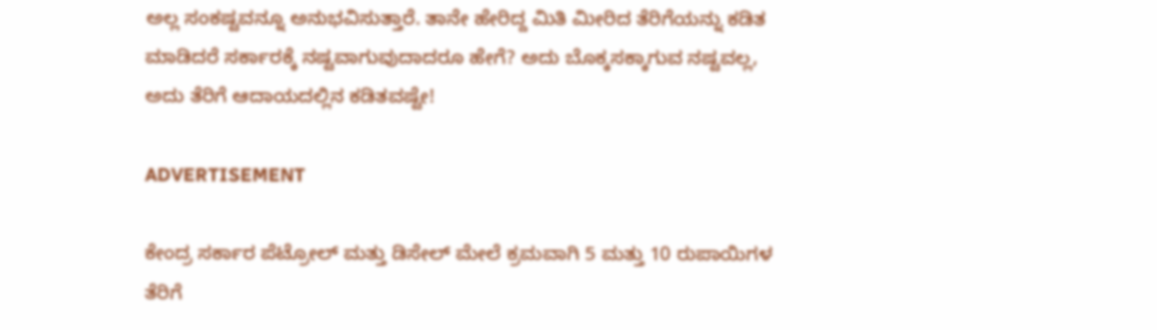ಅಲ್ಲ ಸಂಕಷ್ಟವನ್ನೂ ಅನುಭವಿಸುತ್ತಾರೆ. ತಾನೇ ಹೇರಿದ್ದ ಮಿತಿ ಮೀರಿದ ತೆರಿಗೆಯನ್ನು ಕಡಿತ ಮಾಡಿದರೆ ಸರ್ಕಾರಕ್ಕೆ ನಷ್ಟವಾಗುವುದಾದರೂ ಹೇಗೆ? ಅದು ಬೊಕ್ಕಸಕ್ಕಾಗುವ ನಷ್ಟವಲ್ಲ, ಅದು ತೆರಿಗೆ ಆದಾಯದಲ್ಲಿನ ಕಡಿತವಷ್ಟೇ!

ADVERTISEMENT

ಕೇಂದ್ರ ಸರ್ಕಾರ ಪೆಟ್ರೋಲ್ ಮತ್ತು ಡಿಸೇಲ್ ಮೇಲೆ ಕ್ರಮವಾಗಿ 5 ಮತ್ತು 10 ರುಪಾಯಿಗಳ ತೆರಿಗೆ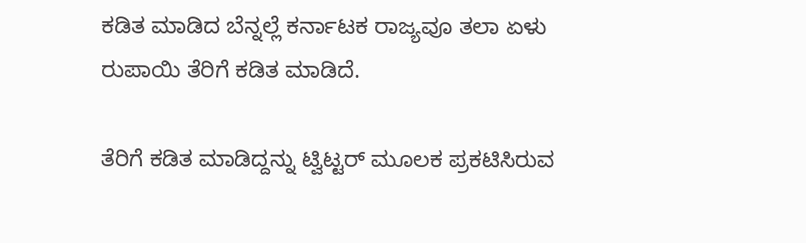ಕಡಿತ ಮಾಡಿದ ಬೆನ್ನಲ್ಲೆ ಕರ್ನಾಟಕ ರಾಜ್ಯವೂ ತಲಾ ಏಳು ರುಪಾಯಿ ತೆರಿಗೆ ಕಡಿತ ಮಾಡಿದೆ.

ತೆರಿಗೆ ಕಡಿತ ಮಾಡಿದ್ದನ್ನು ಟ್ವಿಟ್ಟರ್ ಮೂಲಕ ಪ್ರಕಟಿಸಿರುವ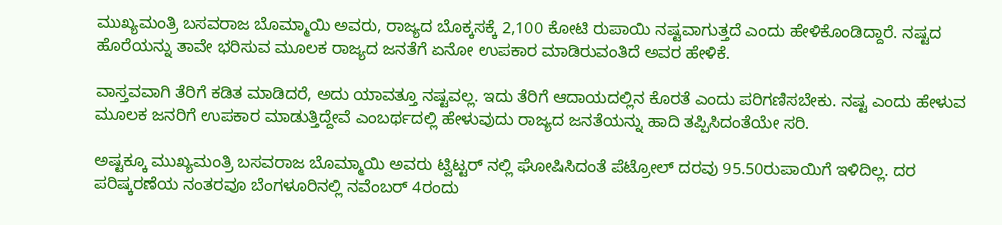ಮುಖ್ಯಮಂತ್ರಿ ಬಸವರಾಜ ಬೊಮ್ಮಾಯಿ ಅವರು, ರಾಜ್ಯದ ಬೊಕ್ಕಸಕ್ಕೆ 2,100 ಕೋಟಿ ರುಪಾಯಿ ನಷ್ಟವಾಗುತ್ತದೆ ಎಂದು ಹೇಳಿಕೊಂಡಿದ್ದಾರೆ. ನಷ್ಟದ ಹೊರೆಯನ್ನು ತಾವೇ ಭರಿಸುವ ಮೂಲಕ ರಾಜ್ಯದ ಜನತೆಗೆ ಏನೋ ಉಪಕಾರ ಮಾಡಿರುವಂತಿದೆ ಅವರ ಹೇಳಿಕೆ.

ವಾಸ್ತವವಾಗಿ ತೆರಿಗೆ ಕಡಿತ ಮಾಡಿದರೆ, ಅದು ಯಾವತ್ತೂ ನಷ್ಟವಲ್ಲ. ಇದು ತೆರಿಗೆ ಆದಾಯದಲ್ಲಿನ ಕೊರತೆ ಎಂದು ಪರಿಗಣಿಸಬೇಕು. ನಷ್ಟ ಎಂದು ಹೇಳುವ ಮೂಲಕ ಜನರಿಗೆ ಉಪಕಾರ ಮಾಡುತ್ತಿದ್ದೇವೆ ಎಂಬರ್ಥದಲ್ಲಿ ಹೇಳುವುದು ರಾಜ್ಯದ ಜನತೆಯನ್ನು ಹಾದಿ ತಪ್ಪಿಸಿದಂತೆಯೇ ಸರಿ.

ಅಷ್ಟಕ್ಕೂ ಮುಖ್ಯಮಂತ್ರಿ ಬಸವರಾಜ ಬೊಮ್ಮಾಯಿ ಅವರು ಟ್ವಿಟ್ಟರ್ ನಲ್ಲಿ ಘೋಷಿಸಿದಂತೆ ಪೆಟ್ರೋಲ್ ದರವು 95.50ರುಪಾಯಿಗೆ ಇಳಿದಿಲ್ಲ. ದರ ಪರಿಷ್ಕರಣೆಯ ನಂತರವೂ ಬೆಂಗಳೂರಿನಲ್ಲಿ ನವೆಂಬರ್ 4ರಂದು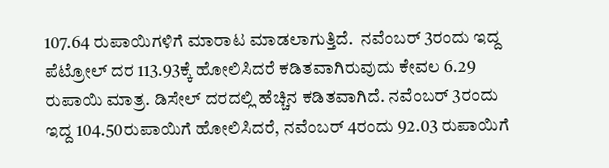107.64 ರುಪಾಯಿಗಳಿಗೆ ಮಾರಾಟ ಮಾಡಲಾಗುತ್ತಿದೆ.  ನವೆಂಬರ್ 3ರಂದು ಇದ್ದ ಪೆಟ್ರೋಲ್ ದರ 113.93ಕ್ಕೆ ಹೋಲಿಸಿದರೆ ಕಡಿತವಾಗಿರುವುದು ಕೇವಲ 6.29 ರುಪಾಯಿ ಮಾತ್ರ. ಡಿಸೇಲ್ ದರದಲ್ಲಿ ಹೆಚ್ಚಿನ ಕಡಿತವಾಗಿದೆ. ನವೆಂಬರ್ 3ರಂದು ಇದ್ದ 104.50ರುಪಾಯಿಗೆ ಹೋಲಿಸಿದರೆ, ನವೆಂಬರ್ 4ರಂದು 92.03 ರುಪಾಯಿಗೆ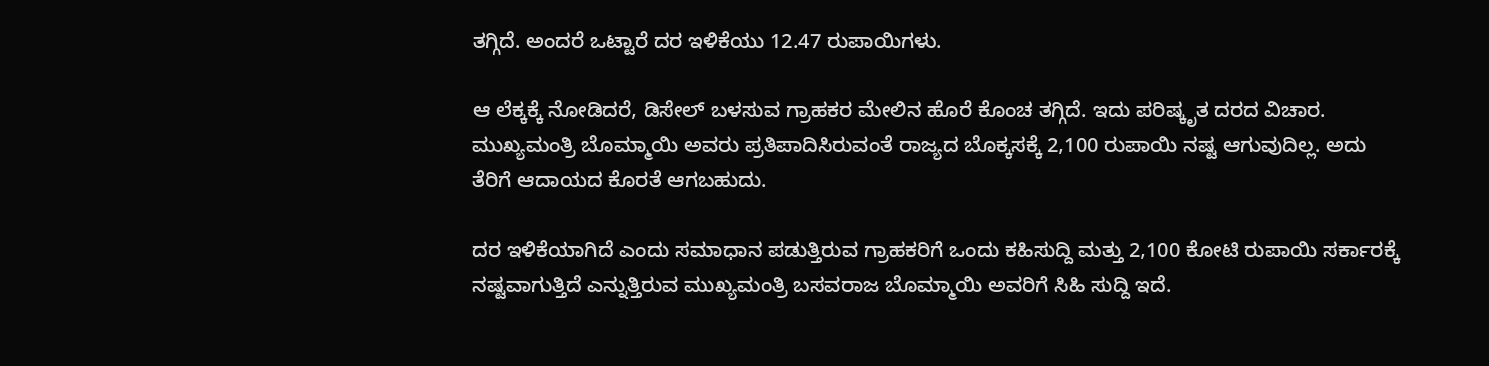ತಗ್ಗಿದೆ. ಅಂದರೆ ಒಟ್ಟಾರೆ ದರ ಇಳಿಕೆಯು 12.47 ರುಪಾಯಿಗಳು.

ಆ ಲೆಕ್ಕಕ್ಕೆ ನೋಡಿದರೆ, ಡಿಸೇಲ್ ಬಳಸುವ ಗ್ರಾಹಕರ ಮೇಲಿನ ಹೊರೆ ಕೊಂಚ ತಗ್ಗಿದೆ. ಇದು ಪರಿಷ್ಕೃತ ದರದ ವಿಚಾರ. ಮುಖ್ಯಮಂತ್ರಿ ಬೊಮ್ಮಾಯಿ ಅವರು ಪ್ರತಿಪಾದಿಸಿರುವಂತೆ ರಾಜ್ಯದ ಬೊಕ್ಕಸಕ್ಕೆ 2,100 ರುಪಾಯಿ ನಷ್ಟ ಆಗುವುದಿಲ್ಲ. ಅದು ತೆರಿಗೆ ಆದಾಯದ ಕೊರತೆ ಆಗಬಹುದು.

ದರ ಇಳಿಕೆಯಾಗಿದೆ ಎಂದು ಸಮಾಧಾನ ಪಡುತ್ತಿರುವ ಗ್ರಾಹಕರಿಗೆ ಒಂದು ಕಹಿಸುದ್ದಿ ಮತ್ತು 2,100 ಕೋಟಿ ರುಪಾಯಿ ಸರ್ಕಾರಕ್ಕೆ ನಷ್ಟವಾಗುತ್ತಿದೆ ಎನ್ನುತ್ತಿರುವ ಮುಖ್ಯಮಂತ್ರಿ ಬಸವರಾಜ ಬೊಮ್ಮಾಯಿ ಅವರಿಗೆ ಸಿಹಿ ಸುದ್ದಿ ಇದೆ.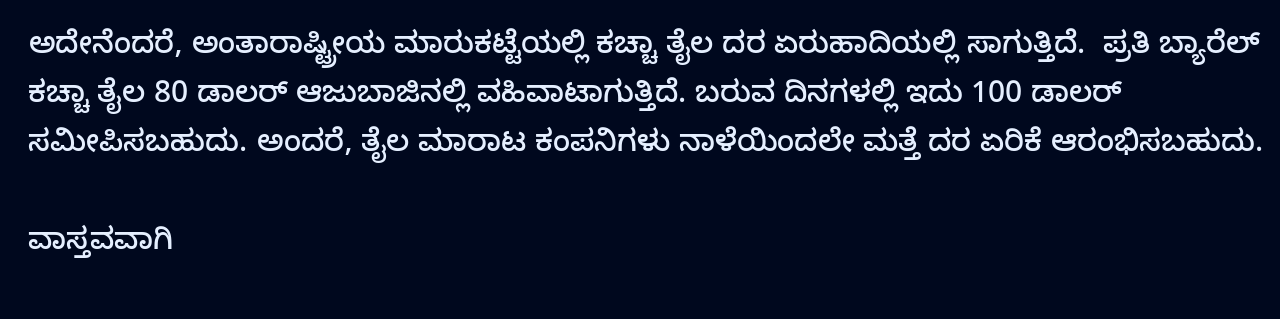ಅದೇನೆಂದರೆ, ಅಂತಾರಾಷ್ಟ್ರೀಯ ಮಾರುಕಟ್ಟೆಯಲ್ಲಿ ಕಚ್ಚಾ ತೈಲ ದರ ಏರುಹಾದಿಯಲ್ಲಿ ಸಾಗುತ್ತಿದೆ.  ಪ್ರತಿ ಬ್ಯಾರೆಲ್ ಕಚ್ಚಾ ತೈಲ 80 ಡಾಲರ್ ಆಜುಬಾಜಿನಲ್ಲಿ ವಹಿವಾಟಾಗುತ್ತಿದೆ. ಬರುವ ದಿನಗಳಲ್ಲಿ ಇದು 100 ಡಾಲರ್ ಸಮೀಪಿಸಬಹುದು. ಅಂದರೆ, ತೈಲ ಮಾರಾಟ ಕಂಪನಿಗಳು ನಾಳೆಯಿಂದಲೇ ಮತ್ತೆ ದರ ಏರಿಕೆ ಆರಂಭಿಸಬಹುದು.

ವಾಸ್ತವವಾಗಿ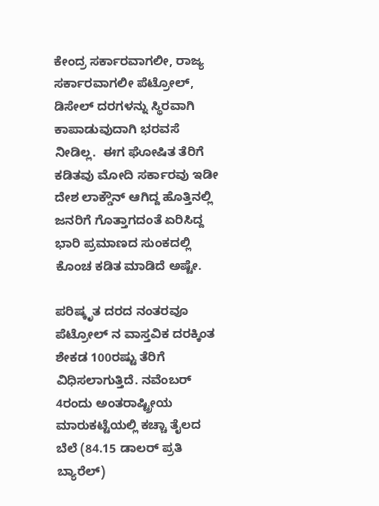ಕೇಂದ್ರ ಸರ್ಕಾರವಾಗಲೀ, ರಾಜ್ಯ ಸರ್ಕಾರವಾಗಲೀ ಪೆಟ್ರೋಲ್, ಡಿಸೇಲ್ ದರಗಳನ್ನು ಸ್ಥಿರವಾಗಿ ಕಾಪಾಡುವುದಾಗಿ ಭರವಸೆ ನೀಡಿಲ್ಲ.  ಈಗ ಘೋಷಿತ ತೆರಿಗೆ ಕಡಿತವು ಮೋದಿ ಸರ್ಕಾರವು ಇಡೀ ದೇಶ ಲಾಕ್ಡೌನ್ ಆಗಿದ್ದ ಹೊತ್ತಿನಲ್ಲಿ ಜನರಿಗೆ ಗೊತ್ತಾಗದಂತೆ ಏರಿಸಿದ್ದ ಭಾರಿ ಪ್ರಮಾಣದ ಸುಂಕದಲ್ಲಿ ಕೊಂಚ ಕಡಿತ ಮಾಡಿದೆ ಅಷ್ಟೇ.

ಪರಿಷ್ಕೃತ ದರದ ನಂತರವೂ ಪೆಟ್ರೋಲ್ ನ ವಾಸ್ತವಿಕ ದರಕ್ಕಿಂತ ಶೇಕಡ 100ರಷ್ಟು ತೆರಿಗೆ ವಿಧಿಸಲಾಗುತ್ತಿದೆ. ನವೆಂಬರ್ 4ರಂದು ಅಂತರಾಷ್ಟ್ರೀಯ ಮಾರುಕಟ್ಟೆಯಲ್ಲಿ ಕಚ್ಚಾ ತೈಲದ ಬೆಲೆ (84.15 ಡಾಲರ್ ಪ್ರತಿ ಬ್ಯಾರೆಲ್)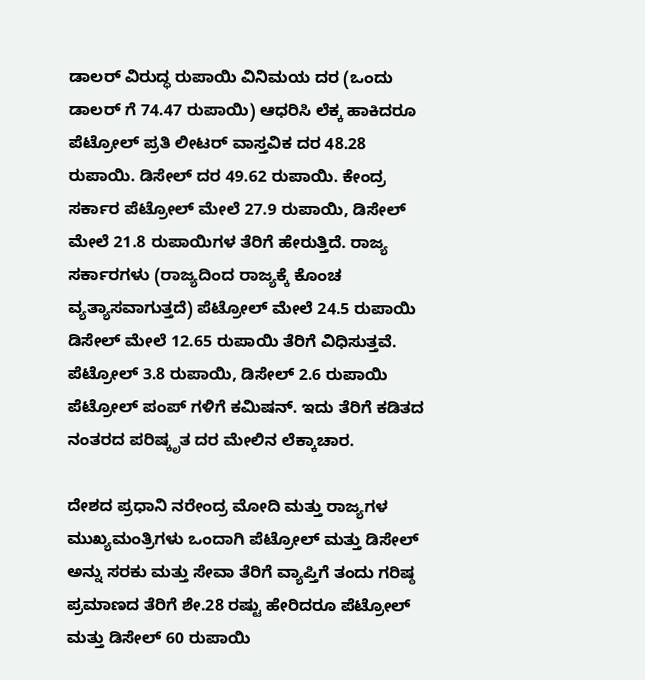ಡಾಲರ್ ವಿರುದ್ಧ ರುಪಾಯಿ ವಿನಿಮಯ ದರ (ಒಂದು ಡಾಲರ್ ಗೆ 74.47 ರುಪಾಯಿ) ಆಧರಿಸಿ ಲೆಕ್ಕ ಹಾಕಿದರೂ ಪೆಟ್ರೋಲ್ ಪ್ರತಿ ಲೀಟರ್ ವಾಸ್ತವಿಕ ದರ 48.28 ರುಪಾಯಿ. ಡಿಸೇಲ್ ದರ 49.62 ರುಪಾಯಿ. ಕೇಂದ್ರ ಸರ್ಕಾರ ಪೆಟ್ರೋಲ್ ಮೇಲೆ 27.9 ರುಪಾಯಿ, ಡಿಸೇಲ್ ಮೇಲೆ 21.8 ರುಪಾಯಿಗಳ ತೆರಿಗೆ ಹೇರುತ್ತಿದೆ. ರಾಜ್ಯ ಸರ್ಕಾರಗಳು (ರಾಜ್ಯದಿಂದ ರಾಜ್ಯಕ್ಕೆ ಕೊಂಚ ವ್ಯತ್ಯಾಸವಾಗುತ್ತದೆ) ಪೆಟ್ರೋಲ್ ಮೇಲೆ 24.5 ರುಪಾಯಿ ಡಿಸೇಲ್ ಮೇಲೆ 12.65 ರುಪಾಯಿ ತೆರಿಗೆ ವಿಧಿಸುತ್ತವೆ. ಪೆಟ್ರೋಲ್ 3.8 ರುಪಾಯಿ, ಡಿಸೇಲ್ 2.6 ರುಪಾಯಿ ಪೆಟ್ರೋಲ್ ಪಂಪ್ ಗಳಿಗೆ ಕಮಿಷನ್. ಇದು ತೆರಿಗೆ ಕಡಿತದ ನಂತರದ ಪರಿಷ್ಕೃತ ದರ ಮೇಲಿನ ಲೆಕ್ಕಾಚಾರ.

ದೇಶದ ಪ್ರಧಾನಿ ನರೇಂದ್ರ ಮೋದಿ ಮತ್ತು ರಾಜ್ಯಗಳ ಮುಖ್ಯಮಂತ್ರಿಗಳು ಒಂದಾಗಿ ಪೆಟ್ರೋಲ್ ಮತ್ತು ಡಿಸೇಲ್ ಅನ್ನು ಸರಕು ಮತ್ತು ಸೇವಾ ತೆರಿಗೆ ವ್ಯಾಪ್ತಿಗೆ ತಂದು ಗರಿಷ್ಠ ಪ್ರಮಾಣದ ತೆರಿಗೆ ಶೇ.28 ರಷ್ಟು ಹೇರಿದರೂ ಪೆಟ್ರೋಲ್ ಮತ್ತು ಡಿಸೇಲ್ 60 ರುಪಾಯಿ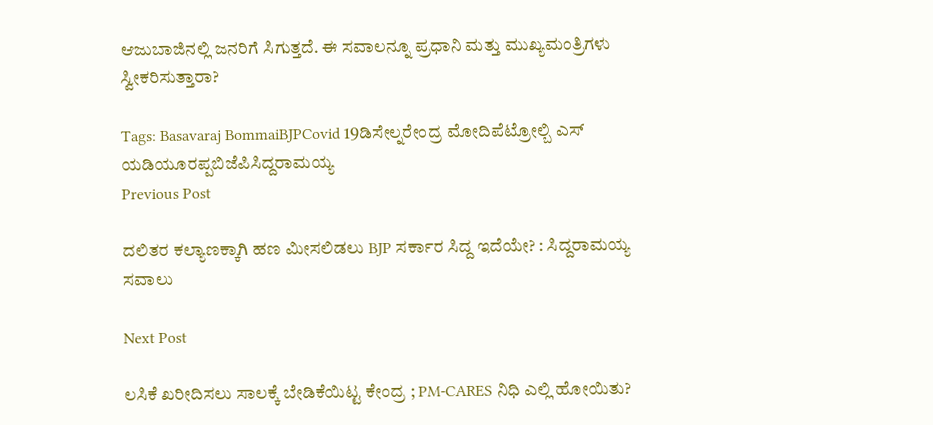ಆಜುಬಾಜಿನಲ್ಲಿ ಜನರಿಗೆ ಸಿಗುತ್ತದೆ. ಈ ಸವಾಲನ್ನೂ ಪ್ರಧಾನಿ ಮತ್ತು ಮುಖ್ಯಮಂತ್ರಿಗಳು ಸ್ವೀಕರಿಸುತ್ತಾರಾ?

Tags: Basavaraj BommaiBJPCovid 19ಡಿಸೇಲ್ನರೇಂದ್ರ ಮೋದಿಪೆಟ್ರೋಲ್ಬಿ ಎಸ್ ಯಡಿಯೂರಪ್ಪಬಿಜೆಪಿಸಿದ್ದರಾಮಯ್ಯ
Previous Post

ದಲಿತರ ಕಲ್ಯಾಣಕ್ಕಾಗಿ ಹಣ ಮೀಸಲಿಡಲು BJP ಸರ್ಕಾರ ಸಿದ್ದ ಇದೆಯೇ? : ಸಿದ್ದರಾಮಯ್ಯ ಸವಾಲು

Next Post

ಲಸಿಕೆ ಖರೀದಿಸಲು ಸಾಲಕ್ಕೆ ಬೇಡಿಕೆಯಿಟ್ಟ ಕೇಂದ್ರ ; PM-CARES ನಿಧಿ ಎಲ್ಲಿ ಹೋಯಿತು?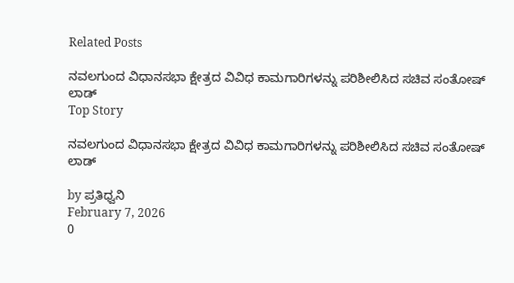Related Posts

ನವಲಗುಂದ ವಿಧಾನಸಭಾ ಕ್ಷೇತ್ರದ ವಿವಿಧ ಕಾಮಗಾರಿಗಳನ್ನು ಪರಿಶೀಲಿಸಿದ ಸಚಿವ ಸಂತೋಷ್‌ ಲಾಡ್
Top Story

ನವಲಗುಂದ ವಿಧಾನಸಭಾ ಕ್ಷೇತ್ರದ ವಿವಿಧ ಕಾಮಗಾರಿಗಳನ್ನು ಪರಿಶೀಲಿಸಿದ ಸಚಿವ ಸಂತೋಷ್‌ ಲಾಡ್

by ಪ್ರತಿಧ್ವನಿ
February 7, 2026
0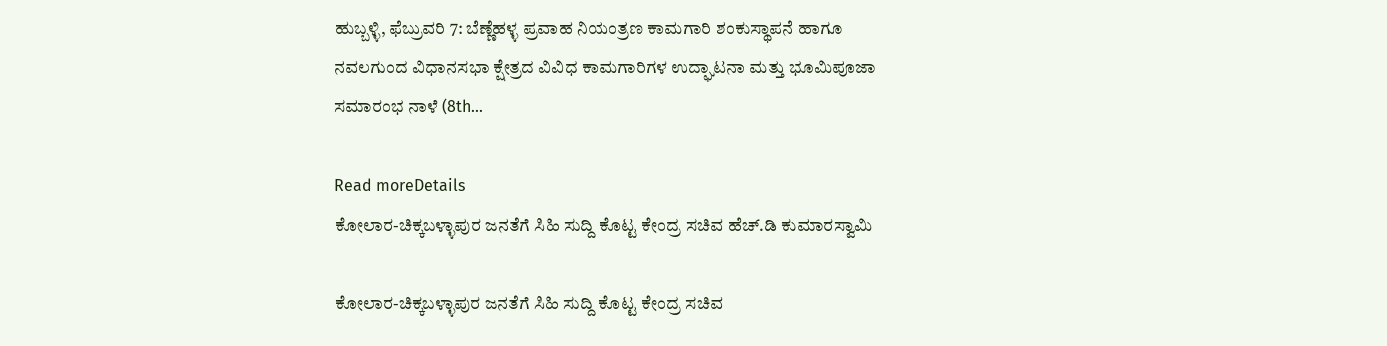ಹುಬ್ಬಳ್ಳಿ, ಫೆಬ್ರುವರಿ 7: ಬೆಣ್ಣೆಹಳ್ಳ ಪ್ರವಾಹ ನಿಯಂತ್ರಣ ಕಾಮಗಾರಿ ಶಂಕುಸ್ಥಾಪನೆ ಹಾಗೂ ನವಲಗುಂದ ವಿಧಾನಸಭಾ ಕ್ಷೇತ್ರದ ವಿವಿಧ ಕಾಮಗಾರಿಗಳ ಉದ್ಘಾಟನಾ ಮತ್ತು ಭೂಮಿಪೂಜಾ ಸಮಾರಂಭ ನಾಳೆ (8th...

Read moreDetails
ಕೋಲಾರ-ಚಿಕ್ಕಬಳ್ಳಾಪುರ ಜನತೆಗೆ ಸಿಹಿ ಸುದ್ದಿ ಕೊಟ್ಟ ಕೇಂದ್ರ ಸಚಿವ ಹೆಚ್.ಡಿ ಕುಮಾರಸ್ವಾಮಿ

ಕೋಲಾರ-ಚಿಕ್ಕಬಳ್ಳಾಪುರ ಜನತೆಗೆ ಸಿಹಿ ಸುದ್ದಿ ಕೊಟ್ಟ ಕೇಂದ್ರ ಸಚಿವ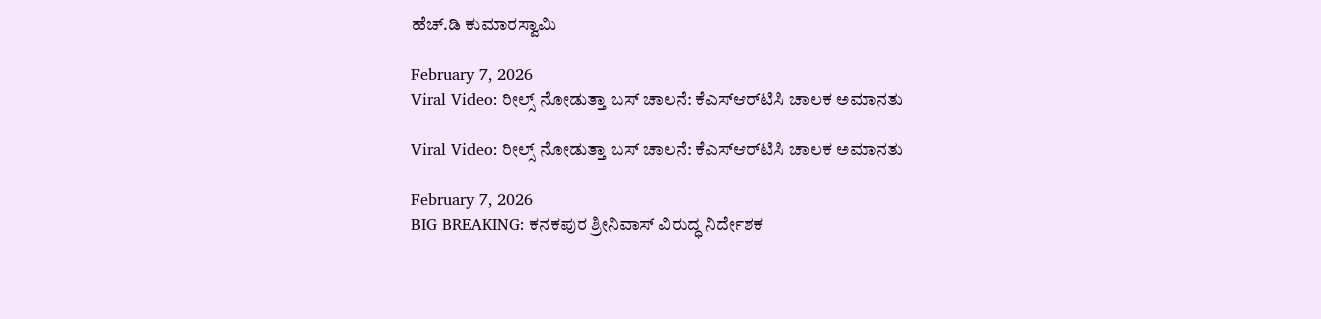ಹೆಚ್.ಡಿ ಕುಮಾರಸ್ವಾಮಿ

February 7, 2026
Viral Video: ರೀಲ್ಸ್‌ ನೋಡುತ್ತಾ ಬಸ್ ಚಾಲನೆ: ಕೆಎಸ್‌ಆರ್‌ಟಿಸಿ ಚಾಲಕ ಅಮಾನತು

Viral Video: ರೀಲ್ಸ್‌ ನೋಡುತ್ತಾ ಬಸ್ ಚಾಲನೆ: ಕೆಎಸ್‌ಆರ್‌ಟಿಸಿ ಚಾಲಕ ಅಮಾನತು

February 7, 2026
BIG BREAKING: ಕನಕಪುರ ಶ್ರೀನಿವಾಸ್ ವಿರುದ್ಧ ನಿರ್ದೇಶಕ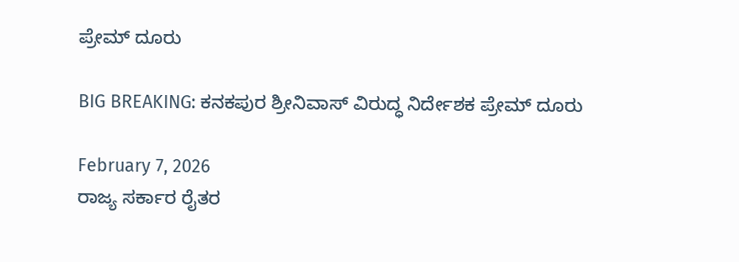ಪ್ರೇಮ್ ದೂರು

BIG BREAKING: ಕನಕಪುರ ಶ್ರೀನಿವಾಸ್ ವಿರುದ್ಧ ನಿರ್ದೇಶಕ ಪ್ರೇಮ್ ದೂರು

February 7, 2026
ರಾಜ್ಯ ಸರ್ಕಾರ ರೈತರ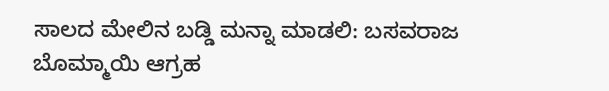ಸಾಲದ ಮೇಲಿನ ಬಡ್ಡಿ ಮನ್ನಾ ಮಾಡಲಿ: ಬಸವರಾಜ ಬೊಮ್ಮಾಯಿ ಆಗ್ರಹ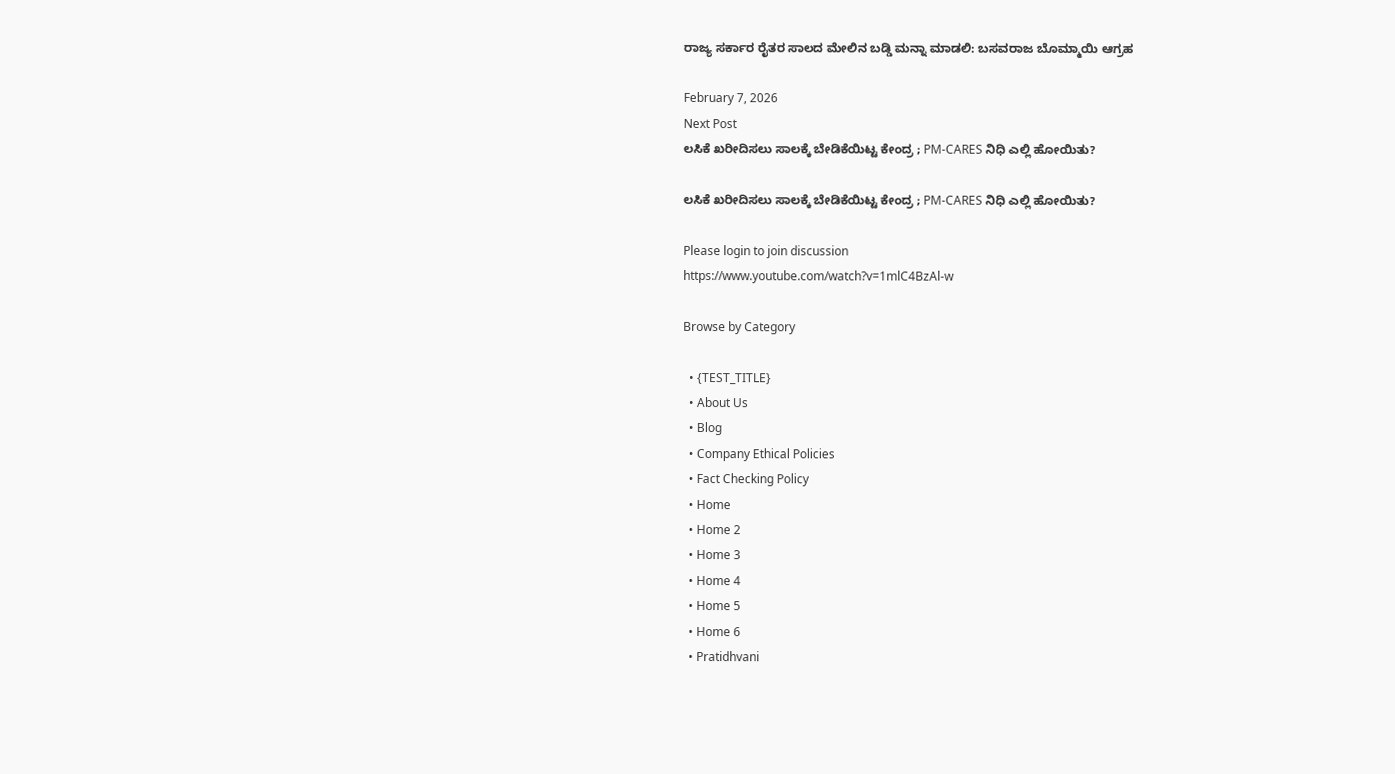ರಾಜ್ಯ ಸರ್ಕಾರ ರೈತರ ಸಾಲದ ಮೇಲಿನ ಬಡ್ಡಿ ಮನ್ನಾ ಮಾಡಲಿ: ಬಸವರಾಜ ಬೊಮ್ಮಾಯಿ ಆಗ್ರಹ

February 7, 2026
Next Post
ಲಸಿಕೆ ಖರೀದಿಸಲು ಸಾಲಕ್ಕೆ ಬೇಡಿಕೆಯಿಟ್ಟ ಕೇಂದ್ರ ; PM-CARES ನಿಧಿ ಎಲ್ಲಿ ಹೋಯಿತು?

ಲಸಿಕೆ ಖರೀದಿಸಲು ಸಾಲಕ್ಕೆ ಬೇಡಿಕೆಯಿಟ್ಟ ಕೇಂದ್ರ ; PM-CARES ನಿಧಿ ಎಲ್ಲಿ ಹೋಯಿತು?

Please login to join discussion
https://www.youtube.com/watch?v=1mlC4BzAl-w

Browse by Category

  • {TEST_TITLE}
  • About Us
  • Blog
  • Company Ethical Policies
  • Fact Checking Policy
  • Home
  • Home 2
  • Home 3
  • Home 4
  • Home 5
  • Home 6
  • Pratidhvani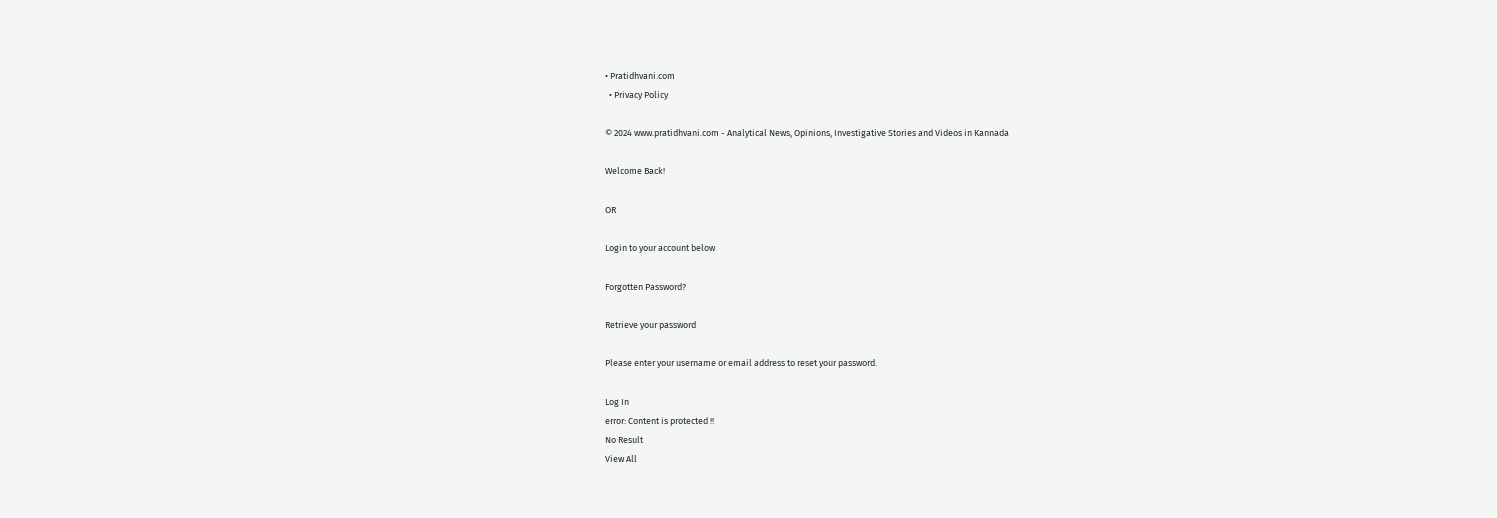• Pratidhvani.com
  • Privacy Policy

© 2024 www.pratidhvani.com - Analytical News, Opinions, Investigative Stories and Videos in Kannada

Welcome Back!

OR

Login to your account below

Forgotten Password?

Retrieve your password

Please enter your username or email address to reset your password.

Log In
error: Content is protected !!
No Result
View All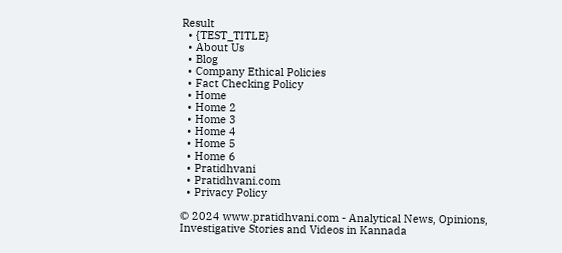Result
  • {TEST_TITLE}
  • About Us
  • Blog
  • Company Ethical Policies
  • Fact Checking Policy
  • Home
  • Home 2
  • Home 3
  • Home 4
  • Home 5
  • Home 6
  • Pratidhvani
  • Pratidhvani.com
  • Privacy Policy

© 2024 www.pratidhvani.com - Analytical News, Opinions, Investigative Stories and Videos in Kannada